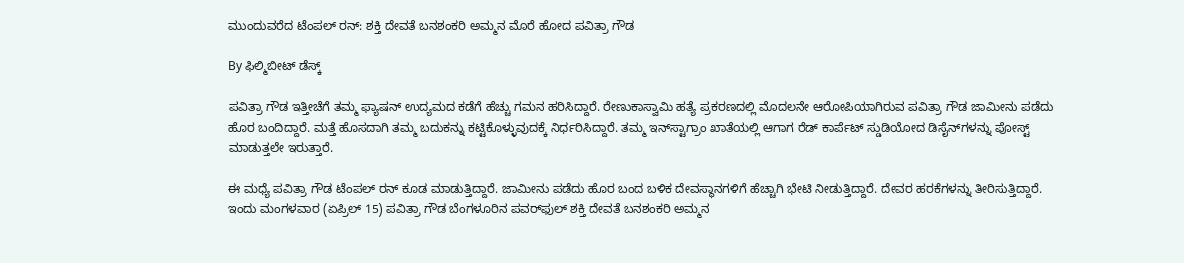ಮುಂದುವರೆದ ಟೆಂಪಲ್ ರನ್: ಶಕ್ತಿ ದೇವತೆ ಬನಶಂಕರಿ ಅಮ್ಮನ ಮೊರೆ ಹೋದ ಪವಿತ್ರಾ ಗೌಡ

By ಫಿಲ್ಮಿಬೀಟ್ ಡೆಸ್ಕ್

ಪವಿತ್ರಾ ಗೌಡ ಇತ್ತೀಚೆಗೆ ತಮ್ಮ ಫ್ಯಾಷನ್ ಉದ್ಯಮದ ಕಡೆಗೆ ಹೆಚ್ಚು ಗಮನ ಹರಿಸಿದ್ದಾರೆ. ರೇಣುಕಾಸ್ವಾಮಿ ಹತ್ಯೆ ಪ್ರಕರಣದಲ್ಲಿ ಮೊದಲನೇ ಆರೋಪಿಯಾಗಿರುವ ಪವಿತ್ರಾ ಗೌಡ ಜಾಮೀನು ಪಡೆದು ಹೊರ ಬಂದಿದ್ದಾರೆ. ಮತ್ತೆ ಹೊಸದಾಗಿ ತಮ್ಮ ಬದುಕನ್ನು ಕಟ್ಟಿಕೊಳ್ಳುವುದಕ್ಕೆ ನಿರ್ಧರಿಸಿದ್ದಾರೆ. ತಮ್ಮ ಇನ್‌ಸ್ಟಾಗ್ರಾಂ ಖಾತೆಯಲ್ಲಿ ಆಗಾಗ ರೆಡ್ ಕಾರ್ಪೆಟ್ ಸ್ಡುಡಿಯೋದ ಡಿಸೈನ್‌ಗಳನ್ನು ಪೋಸ್ಟ್ ಮಾಡುತ್ತಲೇ ಇರುತ್ತಾರೆ.

ಈ ಮಧ್ಯೆ ಪವಿತ್ರಾ ಗೌಡ ಟೆಂಪಲ್ ರನ್ ಕೂಡ ಮಾಡುತ್ತಿದ್ದಾರೆ. ಜಾಮೀನು ಪಡೆದು ಹೊರ ಬಂದ ಬಳಿಕ ದೇವಸ್ಥಾನಗಳಿಗೆ ಹೆಚ್ಚಾಗಿ ಭೇಟಿ ನೀಡುತ್ತಿದ್ದಾರೆ. ದೇವರ ಹರಕೆಗಳನ್ನು ತೀರಿಸುತ್ತಿದ್ದಾರೆ. ಇಂದು ಮಂಗಳವಾರ (ಏಪ್ರಿಲ್ 15) ಪವಿತ್ರಾ ಗೌಡ ಬೆಂಗಳೂರಿನ ಪವರ್‌ಫುಲ್ ಶಕ್ತಿ ದೇವತೆ ಬನಶಂಕರಿ ಅಮ್ಮನ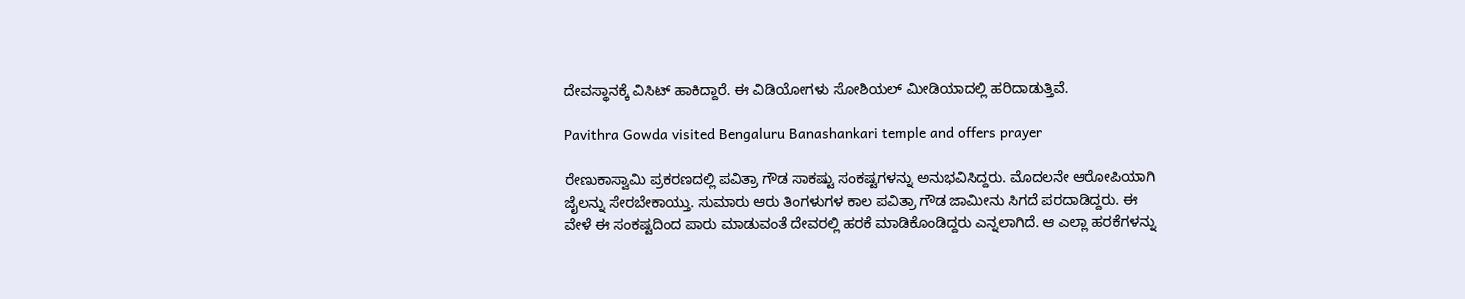ದೇವಸ್ಥಾನಕ್ಕೆ ವಿಸಿಟ್ ಹಾಕಿದ್ದಾರೆ. ಈ ವಿಡಿಯೋಗಳು ಸೋಶಿಯಲ್ ಮೀಡಿಯಾದಲ್ಲಿ ಹರಿದಾಡುತ್ತಿವೆ.

Pavithra Gowda visited Bengaluru Banashankari temple and offers prayer

ರೇಣುಕಾಸ್ವಾಮಿ ಪ್ರಕರಣದಲ್ಲಿ ಪವಿತ್ರಾ ಗೌಡ ಸಾಕಷ್ಟು ಸಂಕಷ್ಟಗಳನ್ನು ಅನುಭವಿಸಿದ್ದರು. ಮೊದಲನೇ ಆರೋಪಿಯಾಗಿ ಜೈಲನ್ನು ಸೇರಬೇಕಾಯ್ತು. ಸುಮಾರು ಆರು ತಿಂಗಳುಗಳ ಕಾಲ ಪವಿತ್ರಾ ಗೌಡ ಜಾಮೀನು ಸಿಗದೆ ಪರದಾಡಿದ್ದರು. ಈ ವೇಳೆ ಈ ಸಂಕಷ್ಟದಿಂದ ಪಾರು ಮಾಡುವಂತೆ ದೇವರಲ್ಲಿ ಹರಕೆ ಮಾಡಿಕೊಂಡಿದ್ದರು ಎನ್ನಲಾಗಿದೆ. ಆ ಎಲ್ಲಾ ಹರಕೆಗಳನ್ನು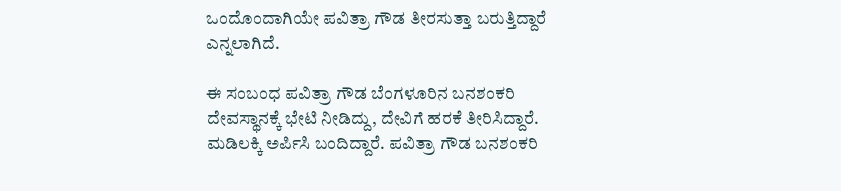ಒಂದೊಂದಾಗಿಯೇ ಪವಿತ್ರಾ ಗೌಡ ತೀರಸುತ್ತಾ ಬರುತ್ತಿದ್ದಾರೆ ಎನ್ನಲಾಗಿದೆ.

ಈ ಸಂಬಂಧ ಪವಿತ್ರಾ ಗೌಡ ಬೆಂಗಳೂರಿನ ಬನಶಂಕರಿ ದೇವಸ್ಥಾನಕ್ಕೆ ಭೇಟಿ ನೀಡಿದ್ದು, ದೇವಿಗೆ ಹರಕೆ ತೀರಿಸಿದ್ದಾರೆ. ಮಡಿಲಕ್ಕಿ ಅರ್ಪಿಸಿ ಬಂದಿದ್ದಾರೆ. ಪವಿತ್ರಾ ಗೌಡ ಬನಶಂಕರಿ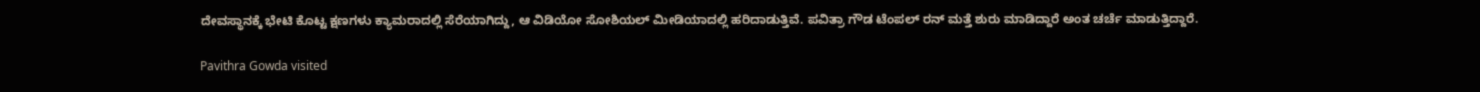ದೇವಸ್ಥಾನಕ್ಕೆ ಭೇಟಿ ಕೊಟ್ಟ ಕ್ಷಣಗಳು ಕ್ಯಾಮರಾದಲ್ಲಿ ಸೆರೆಯಾಗಿದ್ದು, ಆ ವಿಡಿಯೋ ಸೋಶಿಯಲ್ ಮೀಡಿಯಾದಲ್ಲಿ ಹರಿದಾಡುತ್ತಿವೆ. ಪವಿತ್ರಾ ಗೌಡ ಟೆಂಪಲ್ ರನ್ ಮತ್ತೆ ಶುರು ಮಾಡಿದ್ದಾರೆ ಅಂತ ಚರ್ಚೆ ಮಾಡುತ್ತಿದ್ದಾರೆ.

Pavithra Gowda visited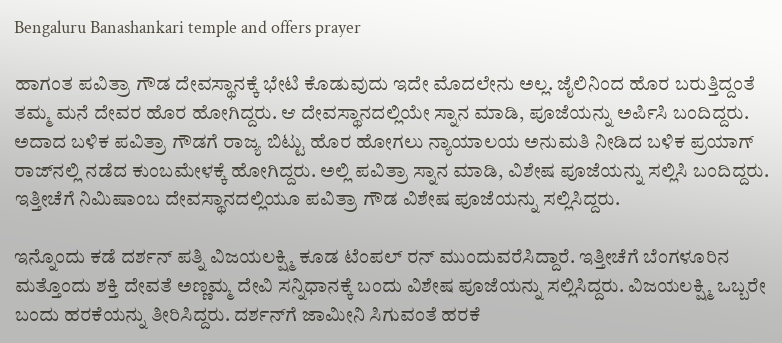Bengaluru Banashankari temple and offers prayer

ಹಾಗಂತ ಪವಿತ್ರಾ ಗೌಡ ದೇವಸ್ಥಾನಕ್ಕೆ ಭೇಟಿ ಕೊಡುವುದು ಇದೇ ಮೊದಲೇನು ಅಲ್ಲ. ಜೈಲಿನಿಂದ ಹೊರ ಬರುತ್ತಿದ್ದಂತೆ ತಮ್ಮ ಮನೆ ದೇವರ ಹೊರ ಹೋಗಿದ್ದರು. ಆ ದೇವಸ್ಥಾನದಲ್ಲಿಯೇ ಸ್ನಾನ ಮಾಡಿ, ಪೂಜೆಯನ್ನು ಅರ್ಪಿಸಿ ಬಂದಿದ್ದರು. ಅದಾದ ಬಳಿಕ ಪವಿತ್ರಾ ಗೌಡಗೆ ರಾಜ್ಯ ಬಿಟ್ಟು ಹೊರ ಹೋಗಲು ನ್ಯಾಯಾಲಯ ಅನುಮತಿ ನೀಡಿದ ಬಳಿಕ ಪ್ರಯಾಗ್‌ ರಾಜ್‌ನಲ್ಲಿ ನಡೆದ ಕುಂಬಮೇಳಕ್ಕೆ ಹೋಗಿದ್ದರು. ಅಲ್ಲಿ ಪವಿತ್ರಾ ಸ್ನಾನ ಮಾಡಿ, ವಿಶೇಷ ಪೂಜೆಯನ್ನು ಸಲ್ಲಿಸಿ ಬಂದಿದ್ದರು. ಇತ್ತೀಚೆಗೆ ನಿಮಿಷಾಂಬ ದೇವಸ್ಥಾನದಲ್ಲಿಯೂ ಪವಿತ್ರಾ ಗೌಡ ವಿಶೇಷ ಪೂಜೆಯನ್ನು ಸಲ್ಲಿಸಿದ್ದರು.

ಇನ್ನೊಂದು ಕಡೆ ದರ್ಶನ್ ಪತ್ನಿ ವಿಜಯಲಕ್ಷ್ಮಿ ಕೂಡ ಟೆಂಪಲ್ ರನ್ ಮುಂದುವರೆಸಿದ್ದಾರೆ. ಇತ್ತೀಚೆಗೆ ಬೆಂಗಳೂರಿನ ಮತ್ತೊಂದು ಶಕ್ತಿ ದೇವತೆ ಅಣ್ಣಮ್ಮ ದೇವಿ ಸನ್ನಿಧಾನಕ್ಕೆ ಬಂದು ವಿಶೇಷ ಪೂಜೆಯನ್ನು ಸಲ್ಲಿಸಿದ್ದರು. ವಿಜಯಲಕ್ಷ್ಮಿ ಒಬ್ಬರೇ ಬಂದು ಹರಕೆಯನ್ನು ತೀರಿಸಿದ್ದರು. ದರ್ಶನ್‌ಗೆ ಜಾಮೀನಿ ಸಿಗುವಂತೆ ಹರಕೆ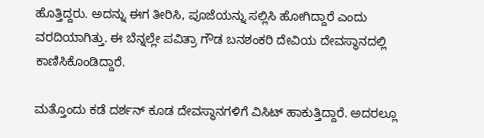ಹೊತ್ತಿದ್ದರು. ಅದನ್ನು ಈಗ ತೀರಿಸಿ, ಪೂಜೆಯನ್ನು ಸಲ್ಲಿಸಿ ಹೋಗಿದ್ದಾರೆ ಎಂದು ವರದಿಯಾಗಿತ್ತು. ಈ ಬೆನ್ನಲ್ಲೇ ಪವಿತ್ರಾ ಗೌಡ ಬನಶಂಕರಿ ದೇವಿಯ ದೇವಸ್ಥಾನದಲ್ಲಿ ಕಾಣಿಸಿಕೊಂಡಿದ್ದಾರೆ.

ಮತ್ತೊಂದು ಕಡೆ ದರ್ಶನ್ ಕೂಡ ದೇವಸ್ಥಾನಗಳಿಗೆ ವಿಸಿಟ್ ಹಾಕುತ್ತಿದ್ದಾರೆ. ಅದರಲ್ಲೂ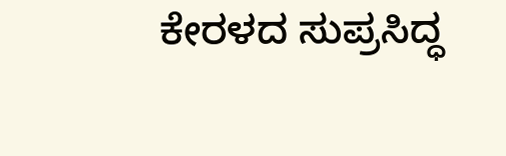ಕೇರಳದ ಸುಪ್ರಸಿದ್ಧ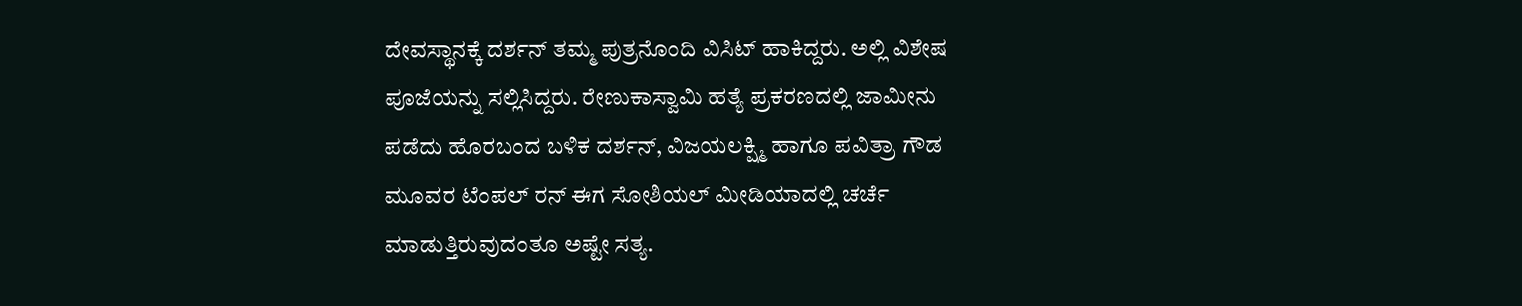ದೇವಸ್ಥಾನಕ್ಕೆ ದರ್ಶನ್ ತಮ್ಮ ಪುತ್ರನೊಂದಿ ವಿಸಿಟ್ ಹಾಕಿದ್ದರು. ಅಲ್ಲಿ ವಿಶೇಷ ಪೂಜೆಯನ್ನು ಸಲ್ಲಿಸಿದ್ದರು. ರೇಣುಕಾಸ್ವಾಮಿ ಹತ್ಯೆ ಪ್ರಕರಣದಲ್ಲಿ ಜಾಮೀನು ಪಡೆದು ಹೊರಬಂದ ಬಳಿಕ ದರ್ಶನ್, ವಿಜಯಲಕ್ಷ್ಮಿ ಹಾಗೂ ಪವಿತ್ರಾ ಗೌಡ ಮೂವರ ಟೆಂಪಲ್ ರನ್ ಈಗ ಸೋಶಿಯಲ್ ಮೀಡಿಯಾದಲ್ಲಿ ಚರ್ಚೆ ಮಾಡುತ್ತಿರುವುದಂತೂ ಅಷ್ಟೇ ಸತ್ಯ.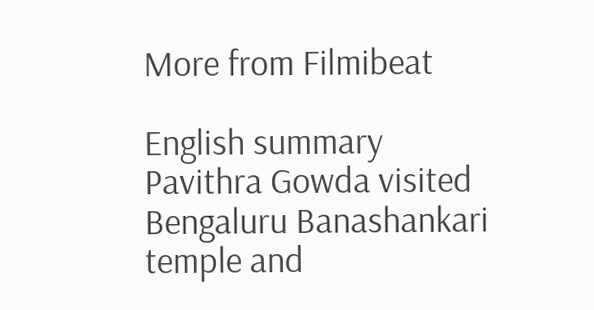More from Filmibeat

English summary
Pavithra Gowda visited Bengaluru Banashankari temple and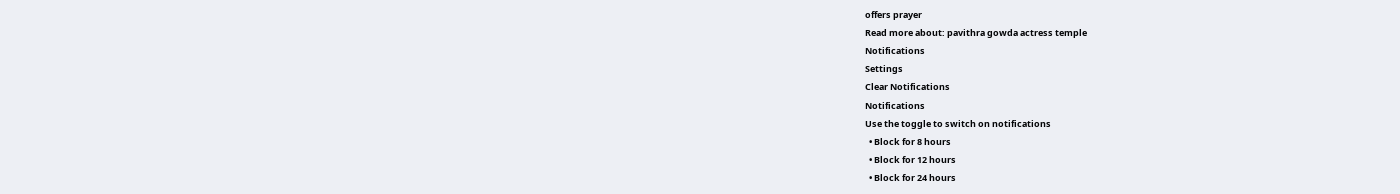offers prayer
Read more about: pavithra gowda actress temple
Notifications
Settings
Clear Notifications
Notifications
Use the toggle to switch on notifications
  • Block for 8 hours
  • Block for 12 hours
  • Block for 24 hours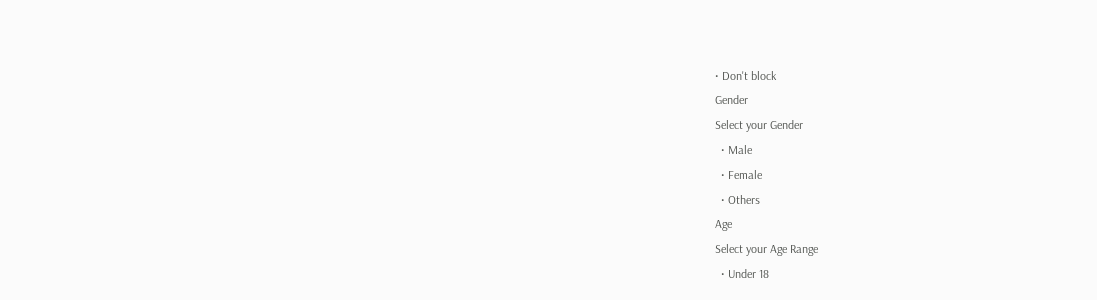• Don't block
Gender
Select your Gender
  • Male
  • Female
  • Others
Age
Select your Age Range
  • Under 18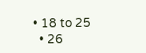• 18 to 25
  • 26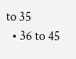to 35
  • 36 to 45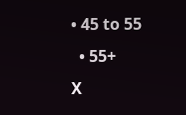• 45 to 55
  • 55+
X